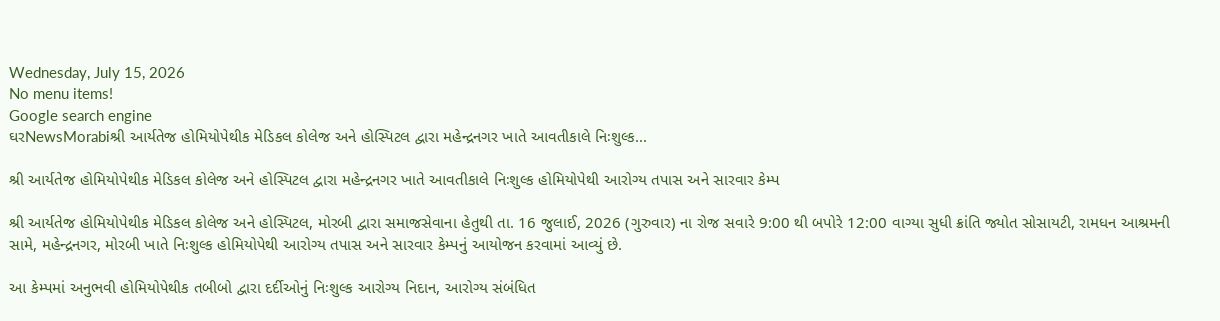Wednesday, July 15, 2026
No menu items!
Google search engine
ઘરNewsMorabiશ્રી આર્યતેજ હોમિયોપેથીક મેડિકલ કોલેજ અને હોસ્પિટલ દ્વારા મહેન્દ્રનગર ખાતે આવતીકાલે નિઃશુલ્ક...

શ્રી આર્યતેજ હોમિયોપેથીક મેડિકલ કોલેજ અને હોસ્પિટલ દ્વારા મહેન્દ્રનગર ખાતે આવતીકાલે નિઃશુલ્ક હોમિયોપેથી આરોગ્ય તપાસ અને સારવાર કેમ્પ

શ્રી આર્યતેજ હોમિયોપેથીક મેડિકલ કોલેજ અને હોસ્પિટલ, મોરબી દ્વારા સમાજસેવાના હેતુથી તા. 16 જુલાઈ, 2026 (ગુરુવાર) ના રોજ સવારે 9:00 થી બપોરે 12:00 વાગ્યા સુધી ક્રાંતિ જ્યોત સોસાયટી, રામધન આશ્રમની સામે, મહેન્દ્રનગર, મોરબી ખાતે નિઃશુલ્ક હોમિયોપેથી આરોગ્ય તપાસ અને સારવાર કેમ્પનું આયોજન કરવામાં આવ્યું છે.

આ કેમ્પમાં અનુભવી હોમિયોપેથીક તબીબો દ્વારા દર્દીઓનું નિઃશુલ્ક આરોગ્ય નિદાન, આરોગ્ય સંબંધિત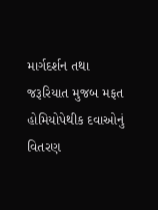માર્ગદર્શન તથા જરૂરિયાત મુજબ મફત હોમિયોપેથીક દવાઓનું વિતરણ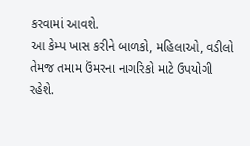કરવામાં આવશે.
આ કેમ્પ ખાસ કરીને બાળકો, મહિલાઓ, વડીલો તેમજ તમામ ઉંમરના નાગરિકો માટે ઉપયોગી રહેશે.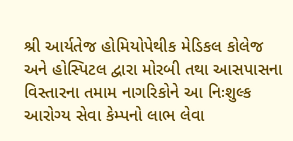શ્રી આર્યતેજ હોમિયોપેથીક મેડિકલ કોલેજ અને હોસ્પિટલ દ્વારા મોરબી તથા આસપાસના વિસ્તારના તમામ નાગરિકોને આ નિઃશુલ્ક આરોગ્ય સેવા કેમ્પનો લાભ લેવા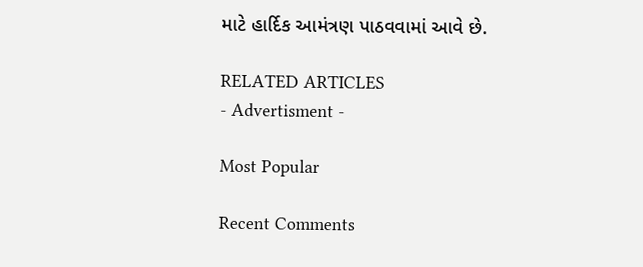માટે હાર્દિક આમંત્રણ પાઠવવામાં આવે છે.

RELATED ARTICLES
- Advertisment -

Most Popular

Recent Comments